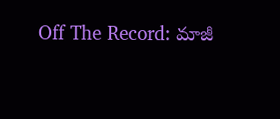Off The Record: మాజీ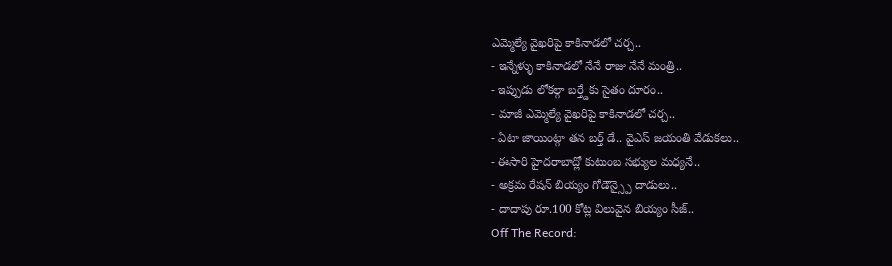ఎమ్మెల్యే వైఖరిపై కాకినాడలో చర్చ..
- ఇన్నేళ్ళు కాకినాడలో నేనే రాజు నేనే మంత్రి..
- ఇప్పుడు లోకల్గా బర్త్డేకు సైతం దూరం..
- మాజీ ఎమ్మెల్యే వైఖరిపై కాకినాడలో చర్చ..
- ఏటా జాయింట్గా తన బర్త్ డే.. వైఎస్ జయంతి వేడుకలు..
- ఈసారి హైదరాబాద్లో కుటుంబ సభ్యుల మధ్యనే..
- అక్రమ రేషన్ బియ్యం గోడౌన్స్పై దాడులు..
- దాదాపు రూ.100 కోట్ల విలువైన బియ్యం సీజ్..
Off The Record: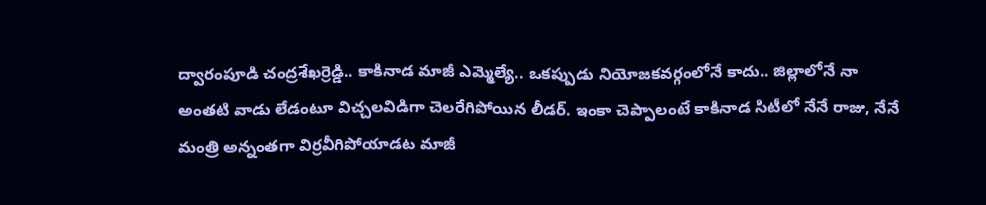ద్వారంపూడి చంద్రశేఖర్రెడ్డి.. కాకినాడ మాజీ ఎమ్మెల్యే.. ఒకప్పుడు నియోజకవర్గంలోనే కాదు.. జిల్లాలోనే నా అంతటి వాడు లేడంటూ విచ్చలవిడిగా చెలరేగిపోయిన లీడర్. ఇంకా చెప్పాలంటే కాకినాడ సిటీలో నేనే రాజు, నేనే మంత్రి అన్నంతగా విర్రవీగిపోయాడట మాజీ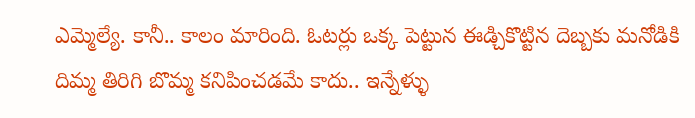ఎమ్మెల్యే. కానీ.. కాలం మారింది. ఓటర్లు ఒక్క పెట్టున ఈడ్చికొట్టిన దెబ్బకు మనోడికి దిమ్మ తిరిగి బొమ్మ కనిపించడమే కాదు.. ఇన్నేళ్ళు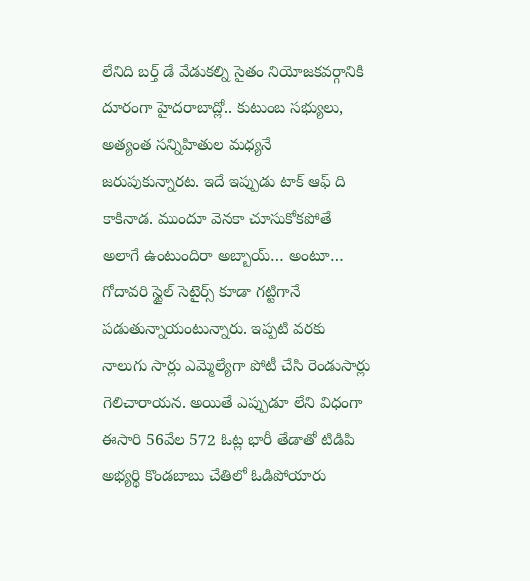లేనిది బర్త్ డే వేడుకల్ని సైతం నియోజకవర్గానికి దూరంగా హైదరాబాద్లో.. కుటుంబ సభ్యులు, అత్యంత సన్నిహితుల మధ్యనే జరుపుకున్నారట. ఇదే ఇప్పుడు టాక్ ఆఫ్ ది కాకినాడ. ముందూ వెనకా చూసుకోకపోతే అలాగే ఉంటుందిరా అబ్బాయ్… అంటూ… గోదావరి స్టైల్ సెటైర్స్ కూడా గట్టిగానే పడుతున్నాయంటున్నారు. ఇప్పటి వరకు నాలుగు సార్లు ఎమ్మెల్యేగా పోటీ చేసి రెండుసార్లు గెలిచారాయన. అయితే ఎప్పుడూ లేని విధంగా ఈసారి 56వేల 572 ఓట్ల భారీ తేడాతో టిడిపి అభ్యర్థి కొండబాబు చేతిలో ఓడిపోయారు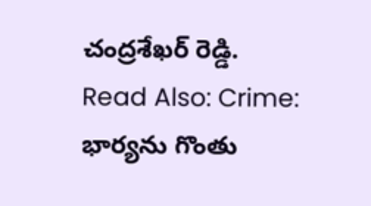చంద్రశేఖర్ రెడ్డి.
Read Also: Crime: భార్యను గొంతు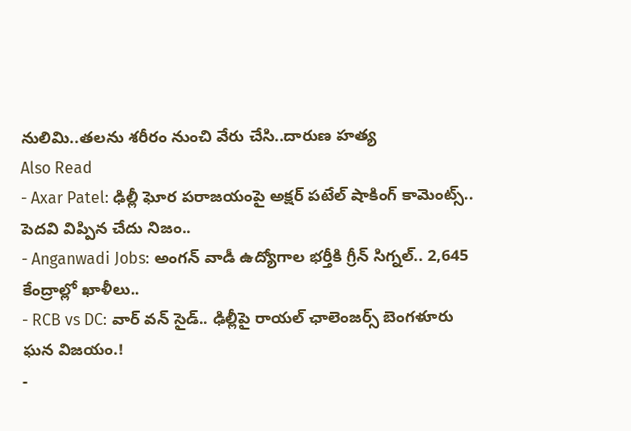నులిమి..తలను శరీరం నుంచి వేరు చేసి..దారుణ హత్య
Also Read
- Axar Patel: ఢిల్లీ ఘోర పరాజయంపై అక్షర్ పటేల్ షాకింగ్ కామెంట్స్.. పెదవి విప్పిన చేదు నిజం..
- Anganwadi Jobs: అంగన్ వాడీ ఉద్యోగాల భర్తీకి గ్రీన్ సిగ్నల్.. 2,645 కేంద్రాల్లో ఖాళీలు..
- RCB vs DC: వార్ వన్ సైడ్.. ఢిల్లీపై రాయల్ ఛాలెంజర్స్ బెంగళూరు ఘన విజయం.!
-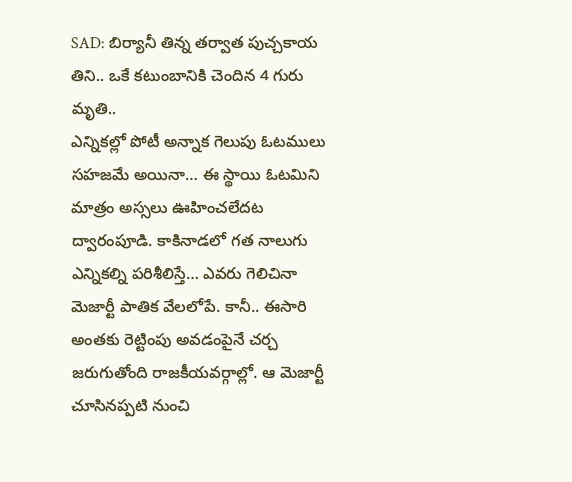SAD: బిర్యానీ తిన్న తర్వాత పుచ్చకాయ తిని.. ఒకే కటుంబానికి చెందిన 4 గురు మృతి..
ఎన్నికల్లో పోటీ అన్నాక గెలుపు ఓటములు సహజమే అయినా… ఈ స్థాయి ఓటమిని మాత్రం అస్సలు ఊహించలేదట ద్వారంపూడి. కాకినాడలో గత నాలుగు ఎన్నికల్ని పరిశీలిస్తే… ఎవరు గెలిచినా మెజార్టీ పాతిక వేలలోపే. కానీ.. ఈసారి అంతకు రెట్టింపు అవడంపైనే చర్చ జరుగుతోంది రాజకీయవర్గాల్లో. ఆ మెజార్టీ చూసినప్పటి నుంచి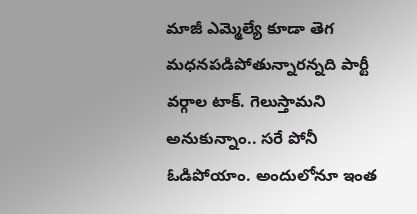మాజీ ఎమ్మెల్యే కూడా తెగ మధనపడిపోతున్నారన్నది పార్టీ వర్గాల టాక్. గెలుస్తామని అనుకున్నాం.. సరే పోనీ ఓడిపోయాం. అందులోనూ ఇంత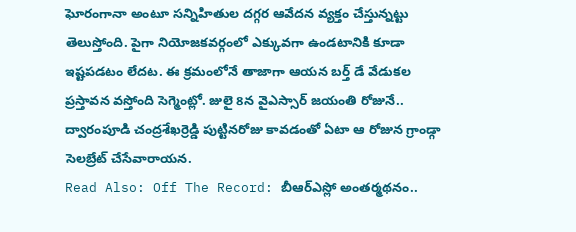ఘోరంగానా అంటూ సన్నిహితుల దగ్గర ఆవేదన వ్యక్తం చేస్తున్నట్టు తెలుస్తోంది. పైగా నియోజకవర్గంలో ఎక్కువగా ఉండటానికి కూడా ఇష్టపడటం లేదట. ఈ క్రమంలోనే తాజాగా ఆయన బర్త్ డే వేడుకల ప్రస్తావన వస్తోంది సెగ్మెంట్లో. జులై 8న వైఎస్సార్ జయంతి రోజునే.. ద్వారంపూడి చంద్రశేఖర్రెడ్డి పుట్టినరోజు కావడంతో ఏటా ఆ రోజున గ్రాండ్గా సెలబ్రేట్ చేసేవారాయన.
Read Also: Off The Record: బీఆర్ఎస్లో అంతర్మథనం..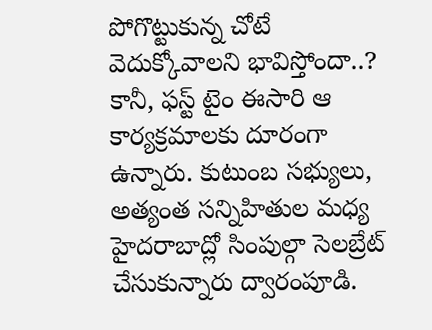పోగొట్టుకున్న చోటే వెదుక్కోవాలని భావిస్తోందా..?
కానీ, ఫస్ట్ టైం ఈసారి ఆ కార్యక్రమాలకు దూరంగా ఉన్నారు. కుటుంబ సభ్యులు, అత్యంత సన్నిహితుల మధ్య హైదరాబాద్లో సింపుల్గా సెలబ్రేట్ చేసుకున్నారు ద్వారంపూడి.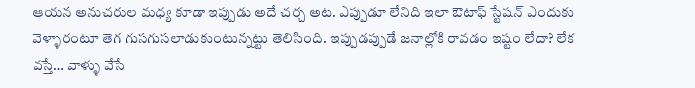ఆయన అనుచరుల మధ్య కూడా ఇప్పుడు అదే చర్చ అట. ఎప్పుడూ లేనిది ఇలా ఔటాఫ్ స్టేషన్ ఎందుకు వెళ్ళారంటూ తెగ గుసగుసలాడుకుంటున్నట్టు తెలిసింది. ఇప్పుడప్పుడే జనాల్లోకి రావడం ఇష్టం లేదా? లేక వస్తే… వాళ్ళు వేసే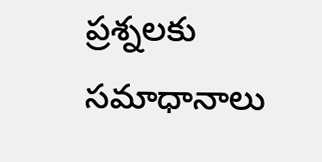ప్రశ్నలకు సమాధానాలు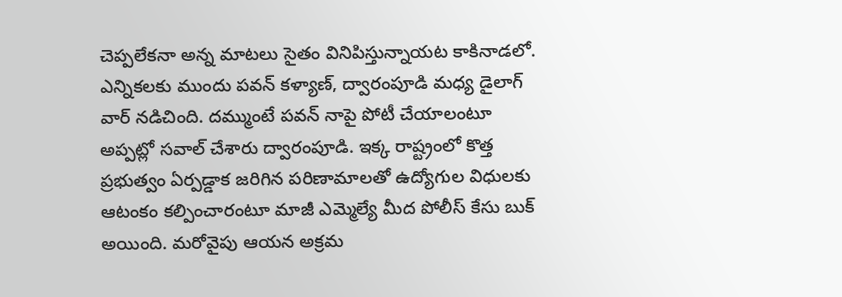చెప్పలేకనా అన్న మాటలు సైతం వినిపిస్తున్నాయట కాకినాడలో. ఎన్నికలకు ముందు పవన్ కళ్యాణ్, ద్వారంపూడి మధ్య డైలాగ్ వార్ నడిచింది. దమ్ముంటే పవన్ నాపై పోటీ చేయాలంటూ అప్పట్లో సవాల్ చేశారు ద్వారంపూడి. ఇక్క రాష్ట్రంలో కొత్త ప్రభుత్వం ఏర్పడ్డాక జరిగిన పరిణామాలతో ఉద్యోగుల విధులకు ఆటంకం కల్పించారంటూ మాజీ ఎమ్మెల్యే మీద పోలీస్ కేసు బుక్ అయింది. మరోవైపు ఆయన అక్రమ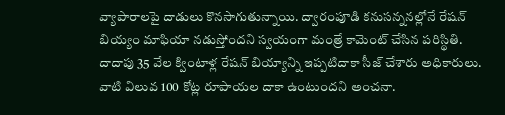వ్యాపారాలపై దాడులు కొనసాగుతున్నాయి. ద్వారంపూడి కనుసన్ననల్లోనే రేషన్ బియ్యం మాఫియా నడుస్తోందని స్వయంగా మంత్రే కామెంట్ చేసిన పరిస్థితి. దాదాపు 35 వేల క్వింటాళ్ల రేషన్ బియ్యాన్ని ఇప్పటిదాకా సీజ్ చేశారు అధికారులు. వాటి విలువ 100 కోట్ల రూపాయల దాకా ఉంటుందని అంచనా.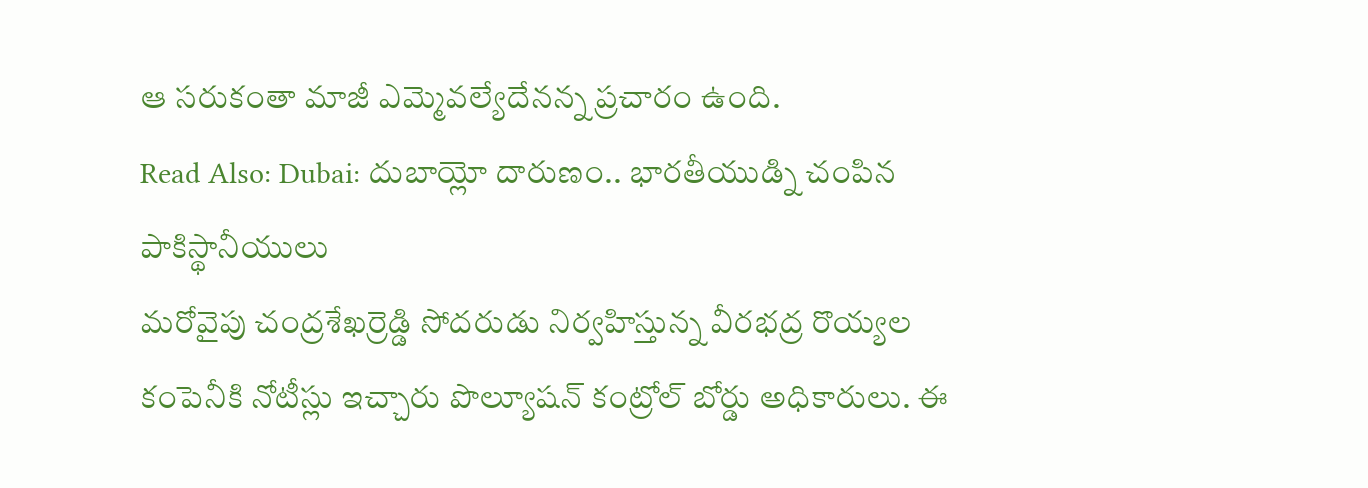ఆ సరుకంతా మాజీ ఎమ్మెవల్యేదేనన్న ప్రచారం ఉంది.
Read Also: Dubai: దుబాయ్లో దారుణం.. భారతీయుడ్ని చంపిన పాకిస్థానీయులు
మరోవైపు చంద్రశేఖర్రెడ్డి సోదరుడు నిర్వహిస్తున్న వీరభద్ర రొయ్యల కంపెనీకి నోటీస్లు ఇచ్చారు పొల్యూషన్ కంట్రోల్ బోర్డు అధికారులు. ఈ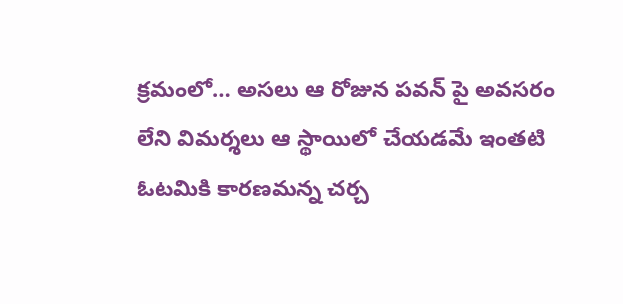క్రమంలో… అసలు ఆ రోజున పవన్ పై అవసరం లేని విమర్శలు ఆ స్థాయిలో చేయడమే ఇంతటి ఓటమికి కారణమన్న చర్చ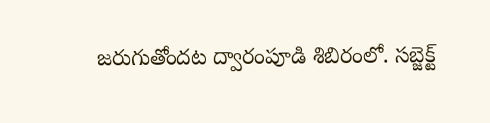జరుగుతోందట ద్వారంపూడి శిబిరంలో. సబ్జెక్ట్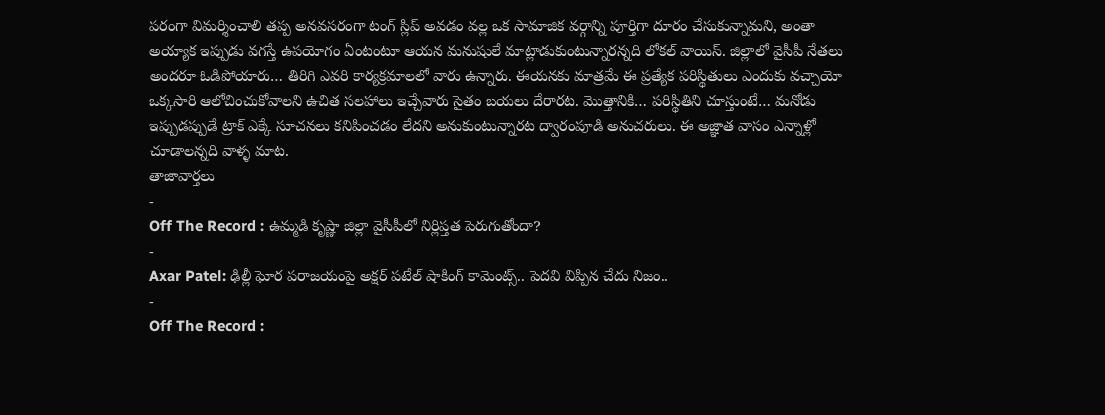పరంగా విమర్శించాలి తప్ప అనవసరంగా టంగ్ స్లిప్ అవడం వల్ల ఒక సామాజిక వర్గాన్ని పూర్తిగా దూరం చేసుకున్నామని, అంతా అయ్యాక ఇప్పుడు వగస్తే ఉపయోగం ఏంటంటూ ఆయన మనుషులే మాట్లాడుకుంటున్నారన్నది లోకల్ వాయిస్. జిల్లాలో వైసీపీ నేతలు అందరూ ఓడిపోయారు… తిరిగి ఎవరి కార్యక్రమాలలో వారు ఉన్నారు. ఈయనకు మాత్రమే ఈ ప్రత్యేక పరిస్థితులు ఎందుకు వచ్చాయో ఒక్కసారి ఆలోచించుకోవాలని ఉచిత సలహాలు ఇచ్చేవారు సైతం బయలు దేరారట. మొత్తానికి… పరిస్థితిని చూస్తుంటే… మనోడు ఇప్పుడప్పుడే ట్రాక్ ఎక్కే సూచనలు కనిపించడం లేదని అనుకుంటున్నారట ద్వారంపూడి అనుచరులు. ఈ అజ్ఞాత వాసం ఎన్నాళ్లో చూడాలన్నది వాళ్ళ మాట.
తాజావార్తలు
-
Off The Record : ఉమ్మడి కృష్ణా జిల్లా వైసీపీలో నిర్లిప్తత పెరుగుతోందా?
-
Axar Patel: ఢిల్లీ ఘోర పరాజయంపై అక్షర్ పటేల్ షాకింగ్ కామెంట్స్.. పెదవి విప్పిన చేదు నిజం..
-
Off The Record :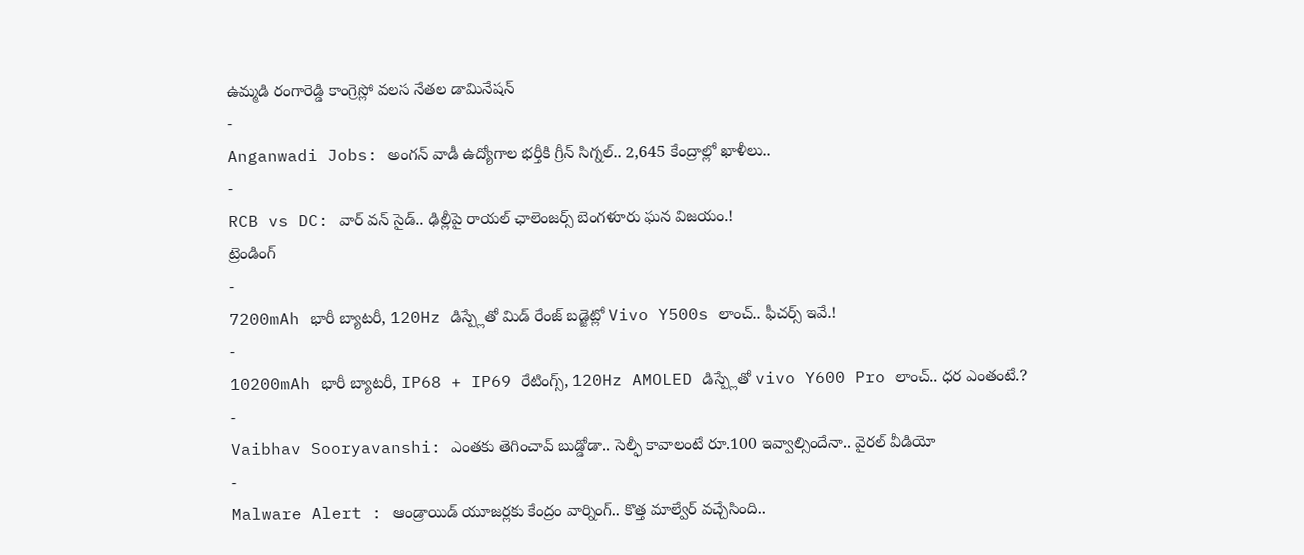ఉమ్మడి రంగారెడ్డి కాంగ్రెస్లో వలస నేతల డామినేషన్
-
Anganwadi Jobs: అంగన్ వాడీ ఉద్యోగాల భర్తీకి గ్రీన్ సిగ్నల్.. 2,645 కేంద్రాల్లో ఖాళీలు..
-
RCB vs DC: వార్ వన్ సైడ్.. ఢిల్లీపై రాయల్ ఛాలెంజర్స్ బెంగళూరు ఘన విజయం.!
ట్రెండింగ్
-
7200mAh భారీ బ్యాటరీ, 120Hz డిస్ప్లేతో మిడ్ రేంజ్ బడ్జెట్లో Vivo Y500s లాంచ్.. ఫీచర్స్ ఇవే.!
-
10200mAh భారీ బ్యాటరీ, IP68 + IP69 రేటింగ్స్, 120Hz AMOLED డిస్ప్లేతో vivo Y600 Pro లాంచ్.. ధర ఎంతంటే.?
-
Vaibhav Sooryavanshi: ఎంతకు తెగించావ్ బుడ్డోడా.. సెల్ఫీ కావాలంటే రూ.100 ఇవ్వాల్సిందేనా.. వైరల్ వీడియో
-
Malware Alert : ఆండ్రాయిడ్ యూజర్లకు కేంద్రం వార్నింగ్.. కొత్త మాల్వేర్ వచ్చేసింది..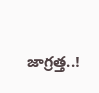జాగ్రత్త..!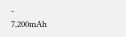-
7,200mAh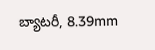బ్యాటరీ, 8.39mm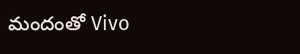మందంతో Vivo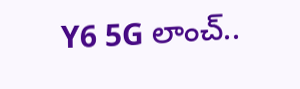Y6 5G లాంచ్..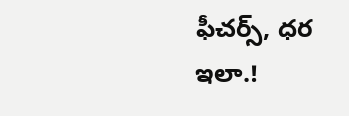ఫీచర్స్, ధర ఇలా.!